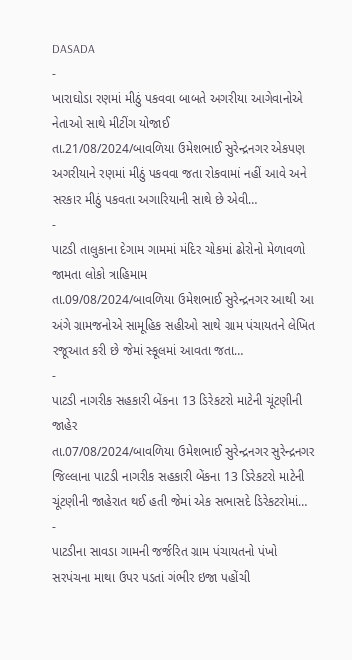DASADA
-
ખારાઘોડા રણમાં મીઠું પકવવા બાબતે અગરીયા આગેવાનોએ નેતાઓ સાથે મીટીંગ યોજાઈ
તા.21/08/2024/બાવળિયા ઉમેશભાઈ સુરેન્દ્રનગર એકપણ અગરીયાને રણમાં મીઠું પકવવા જતા રોકવામાં નહીં આવે અને સરકાર મીઠું પકવતા અગારિયાની સાથે છે એવી…
-
પાટડી તાલુકાના દેગામ ગામમાં મંદિર ચોકમાં ઢોરોનો મેળાવળો જામતા લોકો ત્રાહિમામ
તા.09/08/2024/બાવળિયા ઉમેશભાઈ સુરેન્દ્રનગર આથી આ અંગે ગ્રામજનોએ સામૂહિક સહીઓ સાથે ગ્રામ પંચાયતને લેખિત રજૂઆત કરી છે જેમાં સ્કૂલમાં આવતા જતા…
-
પાટડી નાગરીક સહકારી બેંકના 13 ડિરેકટરો માટેની ચૂંટણીની જાહેર
તા.07/08/2024/બાવળિયા ઉમેશભાઈ સુરેન્દ્રનગર સુરેન્દ્રનગર જિલ્લાના પાટડી નાગરીક સહકારી બેંકના 13 ડિરેકટરો માટેની ચૂંટણીની જાહેરાત થઈ હતી જેમાં એક સભાસદે ડિરેકટરોમાં…
-
પાટડીના સાવડા ગામની જર્જરિત ગ્રામ પંચાયતનો પંખો સરપંચના માથા ઉપર પડતાં ગંભીર ઇજા પહોંચી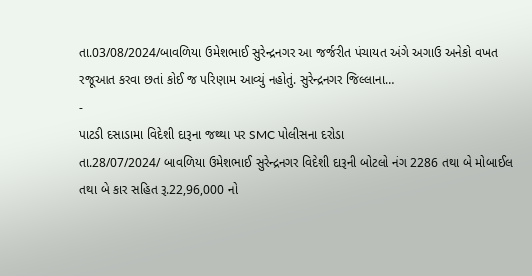તા.03/08/2024/બાવળિયા ઉમેશભાઈ સુરેન્દ્રનગર આ જર્જરીત પંચાયત અંગે અગાઉ અનેકો વખત રજૂઆત કરવા છતાં કોઈ જ પરિણામ આવ્યું નહોતું. સુરેન્દ્રનગર જિલ્લાના…
-
પાટડી દસાડામા વિદેશી દારૂના જથ્થા પર SMC પોલીસના દરોડા
તા.28/07/2024/ બાવળિયા ઉમેશભાઈ સુરેન્દ્રનગર વિદેશી દારૂની બોટલો નંગ 2286 તથા બે મોબાઈલ તથા બે કાર સહિત રૂ.22,96,000 નો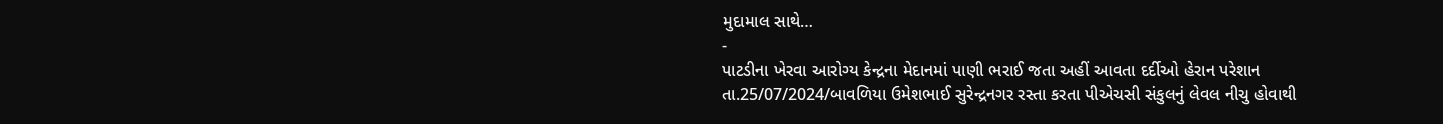મુદામાલ સાથે…
-
પાટડીના ખેરવા આરોગ્ય કેન્દ્રના મેદાનમાં પાણી ભરાઈ જતા અહીં આવતા દર્દીઓ હેરાન પરેશાન
તા.25/07/2024/બાવળિયા ઉમેશભાઈ સુરેન્દ્રનગર રસ્તા કરતા પીએચસી સંકુલનું લેવલ નીચુ હોવાથી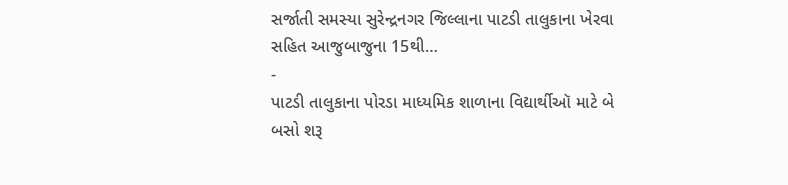સર્જાતી સમસ્યા સુરેન્દ્રનગર જિલ્લાના પાટડી તાલુકાના ખેરવા સહિત આજુબાજુના 15થી…
-
પાટડી તાલુકાના પોરડા માધ્યમિક શાળાના વિદ્યાર્થીઑ માટે બે બસો શરૂ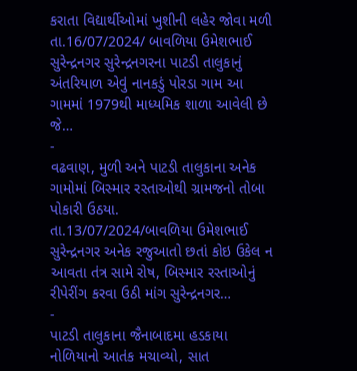કરાતા વિદ્યાર્થીઓમાં ખુશીની લહેર જોવા મળી
તા.16/07/2024/ બાવળિયા ઉમેશભાઈ સુરેન્દ્રનગર સુરેન્દ્રનગરના પાટડી તાલુકાનું અંતરિયાળ એવું નાનકડું પોરડા ગામ આ ગામમાં 1979થી માધ્યમિક શાળા આવેલી છે જે…
-
વઢવાણ, મુળી અને પાટડી તાલુકાના અનેક ગામોમાં બિસ્માર રસ્તાઓથી ગ્રામજનો તોબા પોકારી ઉઠયા.
તા.13/07/2024/બાવળિયા ઉમેશભાઈ સુરેન્દ્રનગર અનેક રજુઆતો છતાં કોઇ ઉકેલ ન આવતા તંત્ર સામે રોષ, બિસ્માર રસ્તાઓનું રીપેરીંગ કરવા ઉઠી માંગ સુરેન્દ્રનગર…
-
પાટડી તાલુકાના જૈનાબાદમા હડકાયા નોળિયાનો આતંક મચાવ્યો, સાત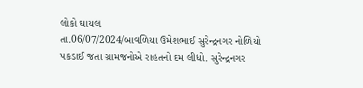લોકો ઘાયલ
તા.06/07/2024/બાવળિયા ઉમેશભાઈ સુરેન્દ્રનગર નોળિયો પકડાઈ જતા ગ્રામજનોએ રાહતનો દમ લીધો. સુરેન્દ્રનગર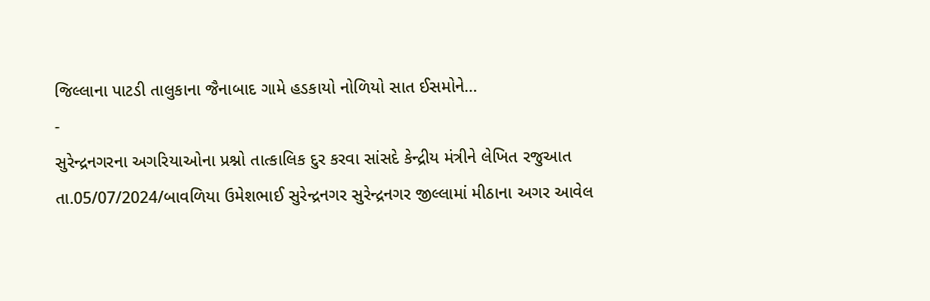જિલ્લાના પાટડી તાલુકાના જૈનાબાદ ગામે હડકાયો નોળિયો સાત ઈસમોને…
-
સુરેન્દ્રનગરના અગરિયાઓના પ્રશ્નો તાત્કાલિક દુર કરવા સાંસદે કેન્દ્રીય મંત્રીને લેખિત રજુઆત
તા.05/07/2024/બાવળિયા ઉમેશભાઈ સુરેન્દ્રનગર સુરેન્દ્રનગર જીલ્લામાં મીઠાના અગર આવેલ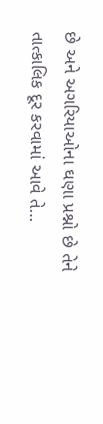છે અને અગરિયાઓના ઘણા પ્રશ્નો છે તેને તાત્કાલિક દૂર કરવામાં આવે તે…